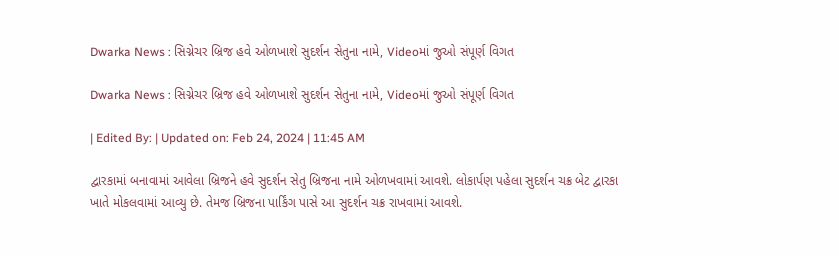Dwarka News : સિગ્નેચર બ્રિજ હવે ઓળખાશે સુદર્શન સેતુના નામે, Videoમાં જુઓ સંપૂર્ણ વિગત

Dwarka News : સિગ્નેચર બ્રિજ હવે ઓળખાશે સુદર્શન સેતુના નામે, Videoમાં જુઓ સંપૂર્ણ વિગત

| Edited By: | Updated on: Feb 24, 2024 | 11:45 AM

દ્વારકામાં બનાવામાં આવેલા બ્રિજને હવે સુદર્શન સેતુ બ્રિજના નામે ઓળખવામાં આવશે. લોકાર્પણ પહેલા સુદર્શન ચક્ર બેટ દ્વારકા ખાતે મોકલવામાં આવ્યુ છે. તેમજ બ્રિજના પાર્કિંગ પાસે આ સુદર્શન ચક્ર રાખવામાં આવશે.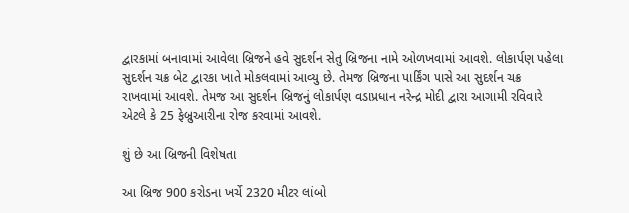દ્વારકામાં બનાવામાં આવેલા બ્રિજને હવે સુદર્શન સેતુ બ્રિજના નામે ઓળખવામાં આવશે. લોકાર્પણ પહેલા સુદર્શન ચક્ર બેટ દ્વારકા ખાતે મોકલવામાં આવ્યુ છે. તેમજ બ્રિજના પાર્કિંગ પાસે આ સુદર્શન ચક્ર રાખવામાં આવશે. તેમજ આ સુદર્શન બ્રિજનું લોકાર્પણ વડાપ્રધાન નરેન્દ્ર મોદી દ્વારા આગામી રવિવારે એટલે કે 25 ફેબ્રુઆરીના રોજ કરવામાં આવશે.

શું છે આ બ્રિજની વિશેષતા

આ બ્રિજ 900 કરોડના ખર્ચે 2320 મીટર લાંબો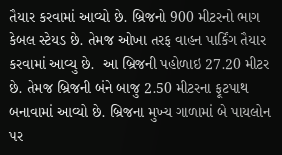તૈયાર કરવામાં આવ્યો છે. બ્રિજનો 900 મીટરનો ભાગ કેબલ સ્ટેયડ છે. તેમજ ઓખા તરફ વાહન પાર્કિંગ તૈયાર કરવામાં આવ્યુ છે.  આ બ્રિજની પહોળાઇ 27.20 મીટર છે. તેમજ બ્રિજની બંને બાજુ 2.50 મીટરના ફૂટપાથ બનાવામાં આવ્યો છે. બ્રિજના મુખ્ય ગાળામાં બે પાયલોન પર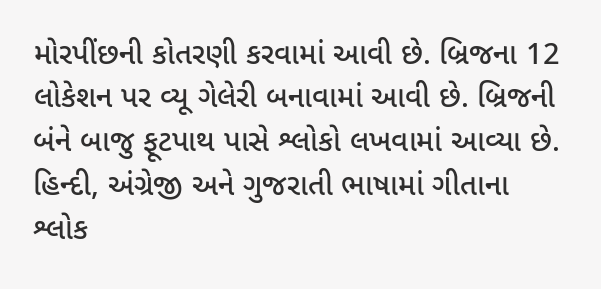મોરપીંછની કોતરણી કરવામાં આવી છે. બ્રિજના 12 લોકેશન પર વ્યૂ ગેલેરી બનાવામાં આવી છે. બ્રિજની બંને બાજુ ફૂટપાથ પાસે શ્લોકો લખવામાં આવ્યા છે. હિન્દી, અંગ્રેજી અને ગુજરાતી ભાષામાં ગીતાના શ્લોક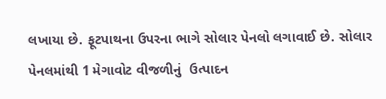લખાયા છે. ફૂટપાથના ઉપરના ભાગે સોલાર પેનલો લગાવાઈ છે. સોલાર પેનલમાંથી 1 મેગાવોટ વીજળીનું  ઉત્પાદન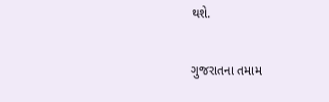થશે.

ગુજરાતના તમામ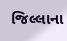જિલ્લાના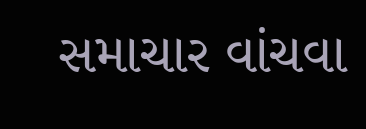સમાચાર વાંચવા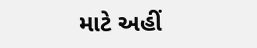માટે અહીં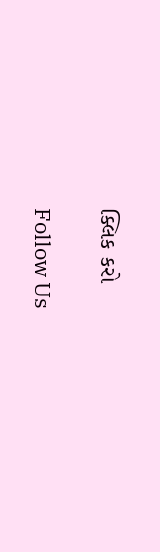ક્લિક કરો

Follow Us